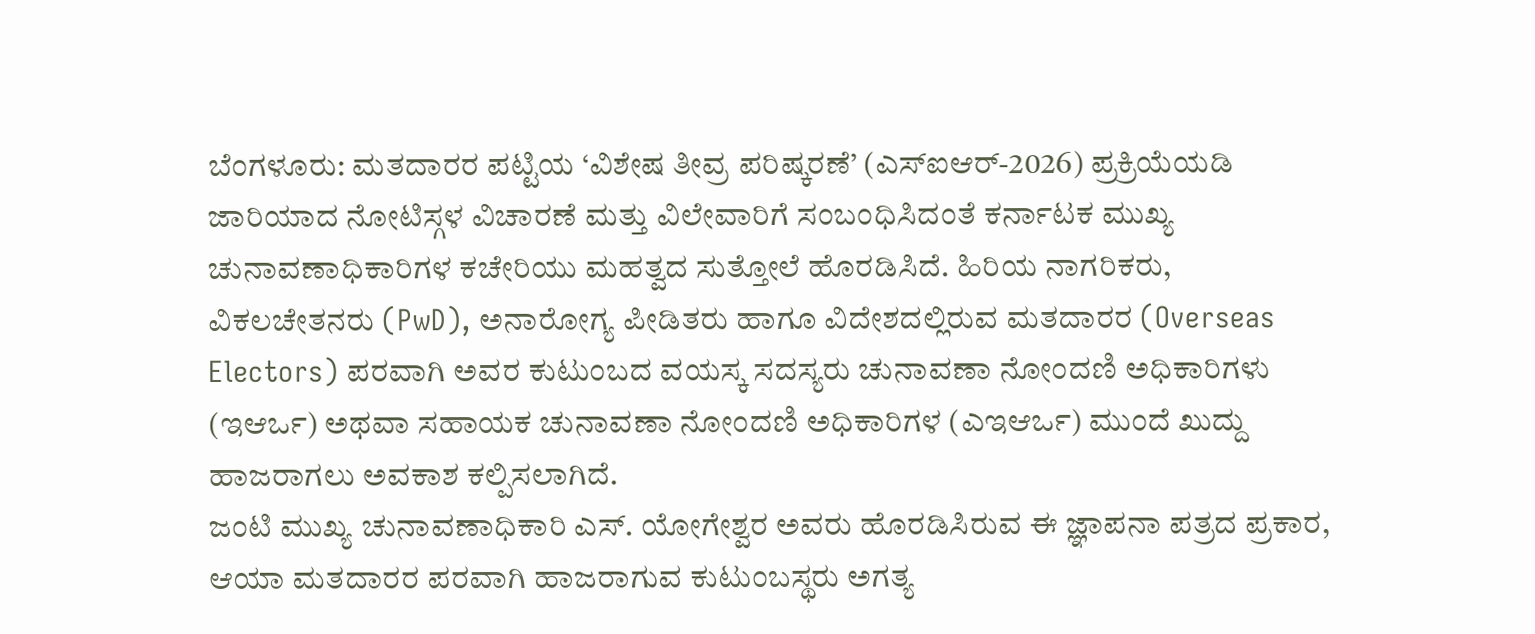ಬೆಂಗಳೂರು: ಮತದಾರರ ಪಟ್ಟಿಯ ‘ವಿಶೇಷ ತೀವ್ರ ಪರಿಷ್ಕರಣೆ’ (ಎಸ್ಐಆರ್-2026) ಪ್ರಕ್ರಿಯೆಯಡಿ ಜಾರಿಯಾದ ನೋಟಿಸ್ಗಳ ವಿಚಾರಣೆ ಮತ್ತು ವಿಲೇವಾರಿಗೆ ಸಂಬಂಧಿಸಿದಂತೆ ಕರ್ನಾಟಕ ಮುಖ್ಯ ಚುನಾವಣಾಧಿಕಾರಿಗಳ ಕಚೇರಿಯು ಮಹತ್ವದ ಸುತ್ತೋಲೆ ಹೊರಡಿಸಿದೆ. ಹಿರಿಯ ನಾಗರಿಕರು, ವಿಕಲಚೇತನರು (PwD), ಅನಾರೋಗ್ಯ ಪೀಡಿತರು ಹಾಗೂ ವಿದೇಶದಲ್ಲಿರುವ ಮತದಾರರ (Overseas Electors) ಪರವಾಗಿ ಅವರ ಕುಟುಂಬದ ವಯಸ್ಕ ಸದಸ್ಯರು ಚುನಾವಣಾ ನೋಂದಣಿ ಅಧಿಕಾರಿಗಳು (ಇಆರ್ಒ) ಅಥವಾ ಸಹಾಯಕ ಚುನಾವಣಾ ನೋಂದಣಿ ಅಧಿಕಾರಿಗಳ (ಎಇಆರ್ಒ) ಮುಂದೆ ಖುದ್ದು ಹಾಜರಾಗಲು ಅವಕಾಶ ಕಲ್ಪಿಸಲಾಗಿದೆ.
ಜಂಟಿ ಮುಖ್ಯ ಚುನಾವಣಾಧಿಕಾರಿ ಎಸ್. ಯೋಗೇಶ್ವರ ಅವರು ಹೊರಡಿಸಿರುವ ಈ ಜ್ಞಾಪನಾ ಪತ್ರದ ಪ್ರಕಾರ, ಆಯಾ ಮತದಾರರ ಪರವಾಗಿ ಹಾಜರಾಗುವ ಕುಟುಂಬಸ್ಥರು ಅಗತ್ಯ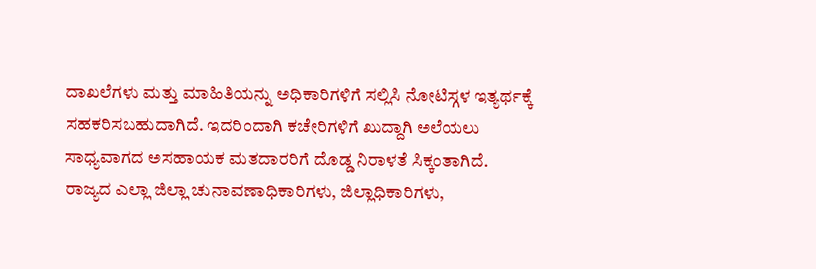ದಾಖಲೆಗಳು ಮತ್ತು ಮಾಹಿತಿಯನ್ನು ಅಧಿಕಾರಿಗಳಿಗೆ ಸಲ್ಲಿಸಿ ನೋಟಿಸ್ಗಳ ಇತ್ಯರ್ಥಕ್ಕೆ ಸಹಕರಿಸಬಹುದಾಗಿದೆ. ಇದರಿಂದಾಗಿ ಕಚೇರಿಗಳಿಗೆ ಖುದ್ದಾಗಿ ಅಲೆಯಲು ಸಾಧ್ಯವಾಗದ ಅಸಹಾಯಕ ಮತದಾರರಿಗೆ ದೊಡ್ಡ ನಿರಾಳತೆ ಸಿಕ್ಕಂತಾಗಿದೆ.
ರಾಜ್ಯದ ಎಲ್ಲಾ ಜಿಲ್ಲಾ ಚುನಾವಣಾಧಿಕಾರಿಗಳು, ಜಿಲ್ಲಾಧಿಕಾರಿಗಳು,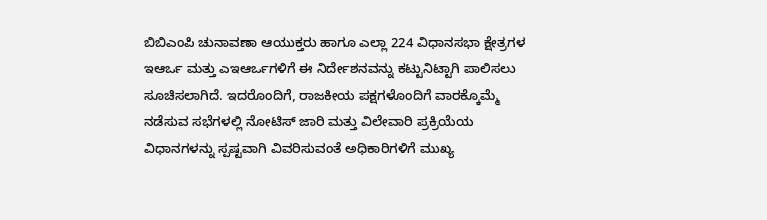ಬಿಬಿಎಂಪಿ ಚುನಾವಣಾ ಆಯುಕ್ತರು ಹಾಗೂ ಎಲ್ಲಾ 224 ವಿಧಾನಸಭಾ ಕ್ಷೇತ್ರಗಳ ಇಆರ್ಒ ಮತ್ತು ಎಇಆರ್ಒಗಳಿಗೆ ಈ ನಿರ್ದೇಶನವನ್ನು ಕಟ್ಟುನಿಟ್ಟಾಗಿ ಪಾಲಿಸಲು ಸೂಚಿಸಲಾಗಿದೆ. ಇದರೊಂದಿಗೆ, ರಾಜಕೀಯ ಪಕ್ಷಗಳೊಂದಿಗೆ ವಾರಕ್ಕೊಮ್ಮೆ ನಡೆಸುವ ಸಭೆಗಳಲ್ಲಿ ನೋಟಿಸ್ ಜಾರಿ ಮತ್ತು ವಿಲೇವಾರಿ ಪ್ರಕ್ರಿಯೆಯ ವಿಧಾನಗಳನ್ನು ಸ್ಪಷ್ಟವಾಗಿ ವಿವರಿಸುವಂತೆ ಅಧಿಕಾರಿಗಳಿಗೆ ಮುಖ್ಯ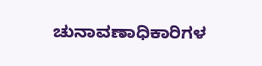ಚುನಾವಣಾಧಿಕಾರಿಗಳ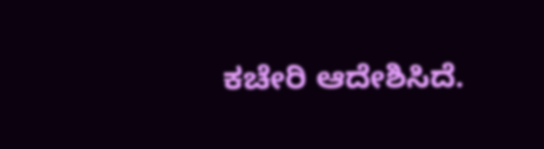ಕಚೇರಿ ಆದೇಶಿಸಿದೆ.